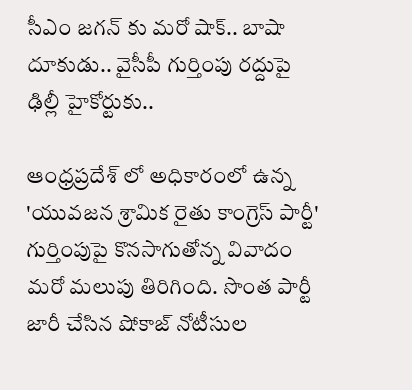సీఎం జగన్ కు మరో షాక్.. బాషా దూకుడు.. వైసీపీ గుర్తింపు రద్దుపై ఢిల్లీ హైకోర్టుకు..

ఆంధ్రప్రదేశ్ లో అధికారంలో ఉన్న 'యువజన శ్రామిక రైతు కాంగ్రెస్ పార్టీ' గుర్తింపుపై కొనసాగుతోన్న వివాదం మరో మలుపు తిరిగింది. సొంత పార్టీ జారీ చేసిన షోకాజ్ నోటీసుల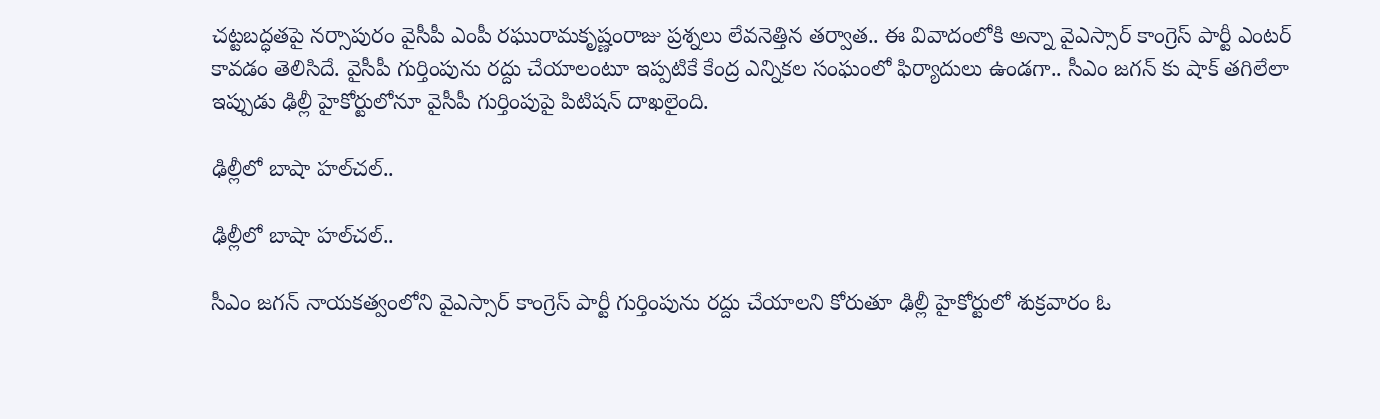చట్టబద్ధతపై నర్సాపురం వైసీపీ ఎంపీ రఘురామకృష్ణంరాజు ప్రశ్నలు లేవనెత్తిన తర్వాత.. ఈ వివాదంలోకి అన్నా వైఎస్సార్ కాంగ్రెస్ పార్టీ ఎంటర్ కావడం తెలిసిదే. వైసీపీ గుర్తింపును రద్దు చేయాలంటూ ఇప్పటికే కేంద్ర ఎన్నికల సంఘంలో ఫిర్యాదులు ఉండగా.. సీఎం జగన్ కు షాక్ తగిలేలా ఇప్పుడు ఢిల్లీ హైకోర్టులోనూ వైసీపీ గుర్తింపుపై పిటిషన్ దాఖలైంది.

ఢిల్లీలో బాషా హల్‌చల్..

ఢిల్లీలో బాషా హల్‌చల్..

సీఎం జగన్ నాయకత్వంలోని వైఎస్సార్‌ కాంగ్రెస్ పార్టీ గుర్తింపును రద్దు చేయాలని కోరుతూ ఢిల్లీ హైకోర్టులో శుక్రవారం ఓ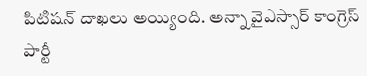పిటిషన్ దాఖలు అయ్యింది. అన్నా వైఎస్సార్ కాంగ్రెస్ పార్టీ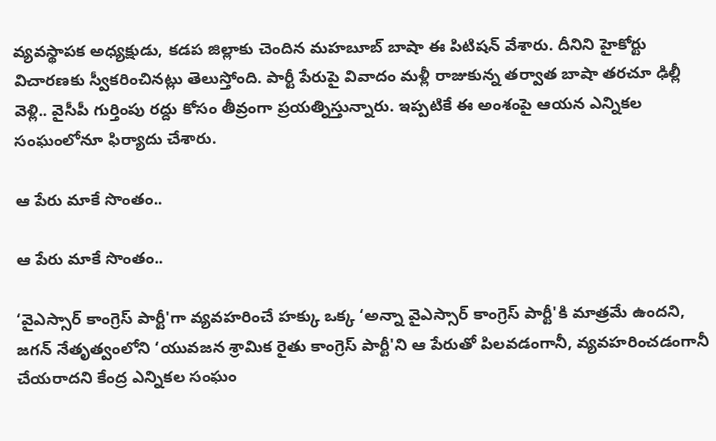వ్యవస్థాపక అధ్యక్షుడు, కడప జిల్లాకు చెందిన మహబూబ్ బాషా ఈ పిటిషన్ వేశారు. దీనిని హైకోర్టు విచారణకు స్వీకరించినట్లు తెలుస్తోంది. పార్టీ పేరుపై వివాదం మళ్లీ రాజుకున్న తర్వాత బాషా తరచూ ఢిల్లీ వెళ్లి.. వైసీపీ గుర్తింపు రద్దు కోసం తీవ్రంగా ప్రయత్నిస్తున్నారు. ఇప్పటికే ఈ అంశంపై ఆయన ఎన్నికల సంఘంలోనూ ఫిర్యాదు చేశారు.

ఆ పేరు మాకే సొంతం..

ఆ పేరు మాకే సొంతం..

‘వైఎస్సార్ కాంగ్రెస్ పార్టీ'గా వ్యవహరించే హక్కు ఒక్క ‘అన్నా వైఎస్సార్ కాంగ్రెస్ పార్టీ'కి మాత్రమే ఉందని, జగన్ నేతృత్వంలోని ‘యువజన శ్రామిక రైతు కాంగ్రెస్ పార్టీ'ని ఆ పేరుతో పిలవడంగానీ, వ్యవహరించడంగానీ చేయరాదని కేంద్ర ఎన్నికల సంఘం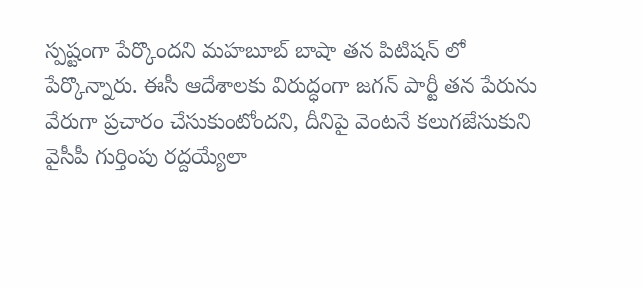స్పష్టంగా పేర్కొందని మహబూబ్ బాషా తన పిటిషన్ లో పేర్కొన్నారు. ఈసీ ఆదేశాలకు విరుద్ధంగా జగన్ పార్టీ తన పేరును వేరుగా ప్రచారం చేసుకుంటోందని, దీనిపై వెంటనే కలుగజేసుకుని వైసీపీ గుర్తింపు రద్దయ్యేలా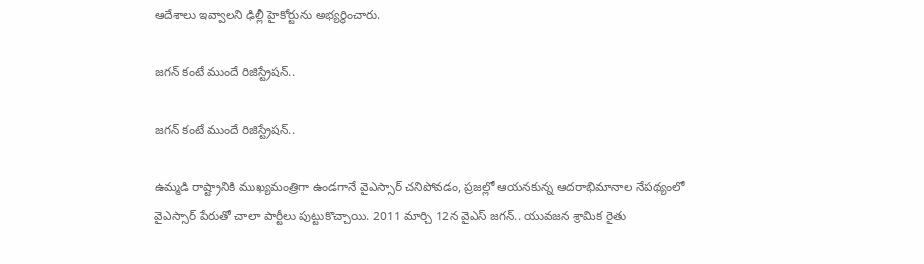ఆదేశాలు ఇవ్వాలని ఢిల్లీ హైకోర్టును అభ్యర్థించారు.

జగన్ కంటే ముందే రిజిస్ట్రేషన్..

జగన్ కంటే ముందే రిజిస్ట్రేషన్..

ఉమ్మడి రాష్ట్రానికి ముఖ్యమంత్రిగా ఉండగానే వైఎస్సార్ చనిపోవడం, ప్రజల్లో ఆయనకున్న ఆదరాభిమానాల నేపథ్యంలో వైఎస్సార్ పేరుతో చాలా పార్టీలు పుట్టుకొచ్చాయి. 2011 మార్చి 12న వైఎస్ జగన్.. యువజన శ్రామిక రైతు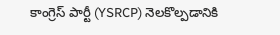కాంగ్రెస్ పార్టీ (YSRCP) నెలకొల్పడానికి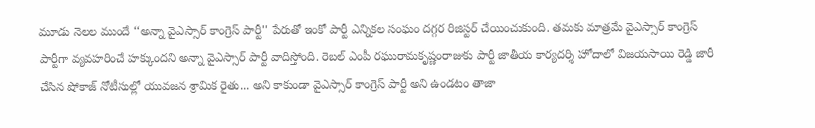మూడు నెలల ముందే ‘‘అన్నా వైఎస్సార్ కాంగ్రెస్ పార్టీ'' పేరుతో ఇంకో పార్టీ ఎన్నికల సంఘం దగ్గర రిజిస్టర్ చేయించుకుంది. తమకు మాత్రమే వైఎస్సార్ కాంగ్రెస్ పార్టీగా వ్యవహరించే హక్కుందని అన్నా వైఎస్సార్ పార్టీ వాదిస్తోంది. రెబల్ ఎంపీ రఘురామకృష్ణంరాజుకు పార్టీ జాతీయ కార్యదర్శి హోదాలో విజయసాయి రెడ్డి జారీ చేసిన షోకాజ్ నోటీసుల్లో యువజన శ్రామిక రైతు... అని కాకుండా వైఎస్సార్ కాంగ్రెస్ పార్టీ అని ఉండటం తాజా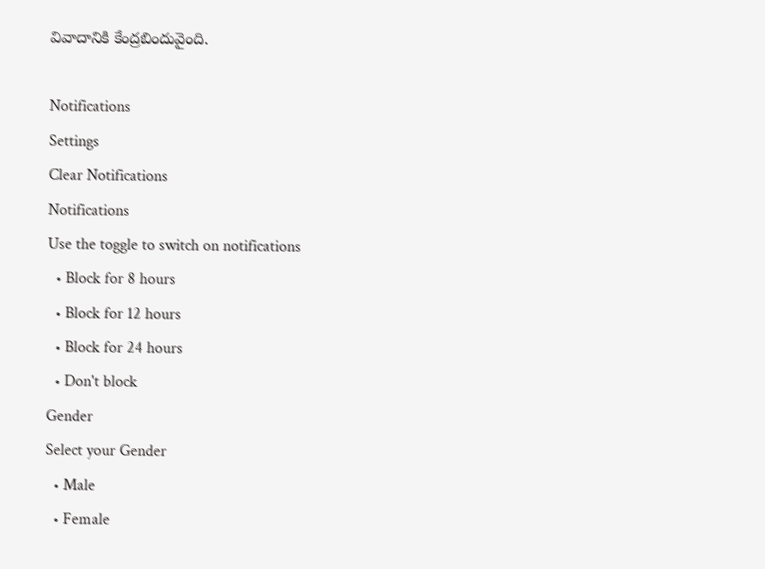వివాదానికి కేంద్రబిందువైంది.

Notifications
Settings
Clear Notifications
Notifications
Use the toggle to switch on notifications
  • Block for 8 hours
  • Block for 12 hours
  • Block for 24 hours
  • Don't block
Gender
Select your Gender
  • Male
  • Female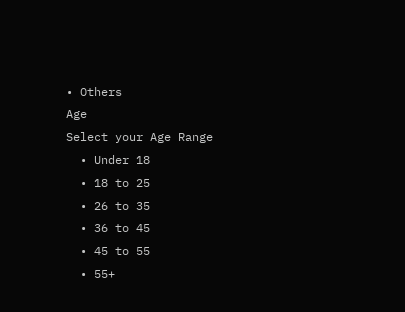• Others
Age
Select your Age Range
  • Under 18
  • 18 to 25
  • 26 to 35
  • 36 to 45
  • 45 to 55
  • 55+